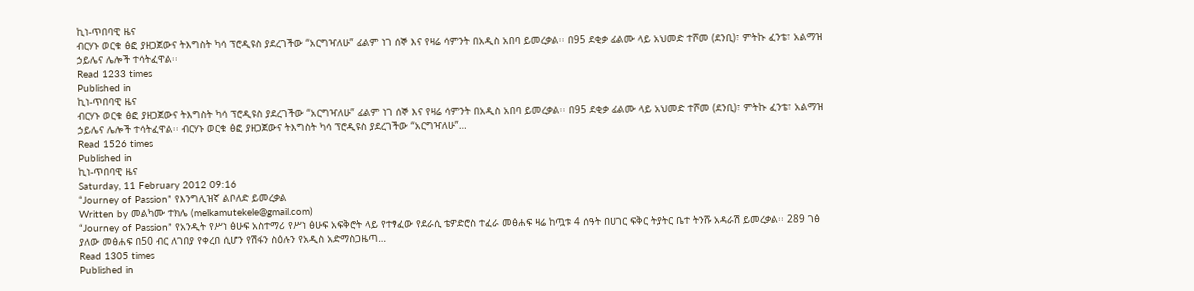ኪነ-ጥበባዊ ዜና
ብርሃኑ ወርቁ ፅፎ ያዘጋጀውና ትእግስት ካሳ ፕሮዲዩስ ያደረገችው “አርግዣለሁ” ፊልም ነገ ሰኞ እና የዛሬ ሳምንት በአዲስ አበባ ይመረቃል፡፡ በ95 ደቂቃ ፊልሙ ላይ አህመድ ተሾመ (ደንቢ)፣ ምትኩ ፈንቴ፣ አልማዝ ኃይሌና ሌሎች ተሳትፈዋል፡፡
Read 1233 times
Published in
ኪነ-ጥበባዊ ዜና
ብርሃኑ ወርቁ ፅፎ ያዘጋጀውና ትእግስት ካሳ ፕሮዲዩስ ያደረገችው “አርግዣለሁ” ፊልም ነገ ሰኞ እና የዛሬ ሳምንት በአዲስ አበባ ይመረቃል፡፡ በ95 ደቂቃ ፊልሙ ላይ አህመድ ተሾመ (ደንቢ)፣ ምትኩ ፈንቴ፣ አልማዝ ኃይሌና ሌሎች ተሳትፈዋል፡፡ ብርሃኑ ወርቁ ፅፎ ያዘጋጀውና ትእግስት ካሳ ፕሮዲዩስ ያደረገችው “አርግዣለሁ”…
Read 1526 times
Published in
ኪነ-ጥበባዊ ዜና
Saturday, 11 February 2012 09:16
“Journey of Passion” የእንግሊዝኛ ልቦለድ ይመረቃል
Written by መልካሙ ተክሌ (melkamutekele@gmail.com)
“Journey of Passion” የአንዲት የሥነ ፅሁፍ አስተማሪ የሥነ ፅሁፍ አፍቅሮት ላይ የተፃፈው የደራሲ ቴዎድሮስ ተፈራ መፅሐፍ ዛሬ ከጧቱ 4 ሰዓት በሀገር ፍቅር ትያትር ቤተ ትንሹ አዳራሽ ይመረቃል፡፡ 289 ገፅ ያለው መፅሐፍ በ50 ብር ለገበያ የቀረበ ሲሆን የሽፋን ስዕሉን የአዲስ አድማስጋዜጣ…
Read 1305 times
Published in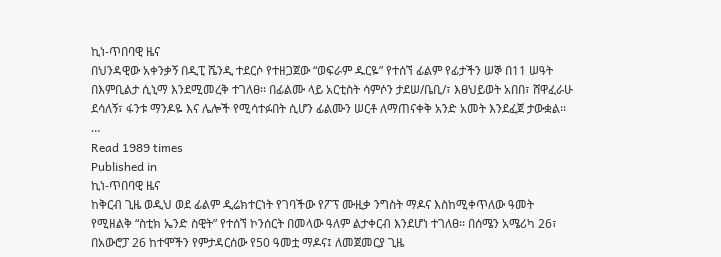ኪነ-ጥበባዊ ዜና
በህንዳዊው አቀንቃኝ በዲፒ ሼንዲ ተደርሶ የተዘጋጀው “ወፍራም ዱርዬ” የተሰኘ ፊልም የፊታችን ሠኞ በ11 ሠዓት በእምቢልታ ሲኒማ እንደሚመረቅ ተገለፀ፡፡ በፊልሙ ላይ አርቲስት ሳምሶን ታደሠ/ቤቢ/፣ እፀህይወት አበበ፣ ሸዋፈራሁ ደሳለኝ፣ ፋንቱ ማንዶዬ እና ሌሎች የሚሳተፉበት ሲሆን ፊልሙን ሠርቶ ለማጠናቀቅ አንድ አመት እንደፈጀ ታውቋል፡፡ …
Read 1989 times
Published in
ኪነ-ጥበባዊ ዜና
ከቅርብ ጊዜ ወዲህ ወደ ፊልም ዲሬክተርነት የገባችው የፖፕ ሙዚቃ ንግስት ማዶና እስከሚቀጥለው ዓመት የሚዘልቅ “ስቲክ ኤንድ ስዊት” የተሰኘ ኮንሰርት በመላው ዓለም ልታቀርብ እንደሆነ ተገለፀ፡፡ በሰሜን አሜሪካ 26፣ በአውሮፓ 26 ከተሞችን የምታዳርሰው የ50 ዓመቷ ማዶና፤ ለመጀመርያ ጊዜ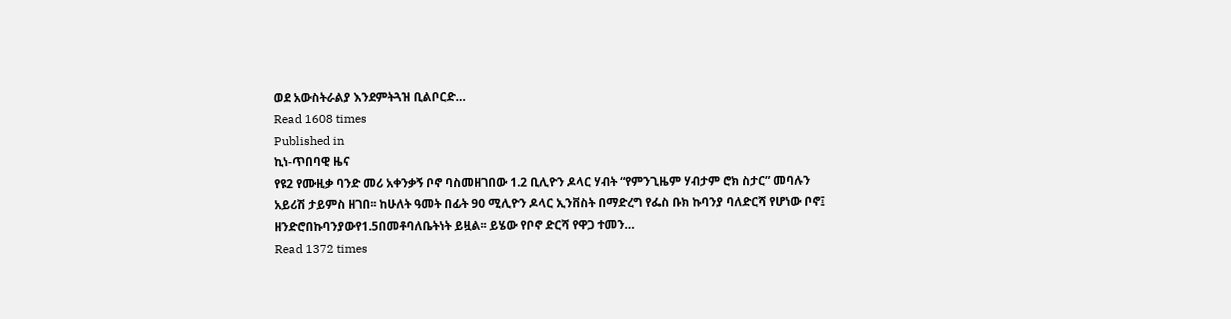ወደ አውስትራልያ እንደምትጓዝ ቢልቦርድ…
Read 1608 times
Published in
ኪነ-ጥበባዊ ዜና
የዩ2 የሙዚቃ ባንድ መሪ አቀንቃኝ ቦኖ ባስመዘገበው 1.2 ቢሊዮን ዶላር ሃብት “የምንጊዜም ሃብታም ሮክ ስታር” መባሉን አይሪሽ ታይምስ ዘገበ፡፡ ከሁለት ዓመት በፊት 90 ሚሊዮን ዶላር ኢንቨስት በማድረግ የፌስ ቡክ ኩባንያ ባለድርሻ የሆነው ቦኖ፤ ዘንድሮበኩባንያውየ1.5በመቶባለቤትነት ይዟል፡፡ ይሄው የቦኖ ድርሻ የዋጋ ተመን…
Read 1372 times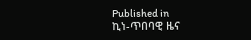Published in
ኪነ-ጥበባዊ ዜና